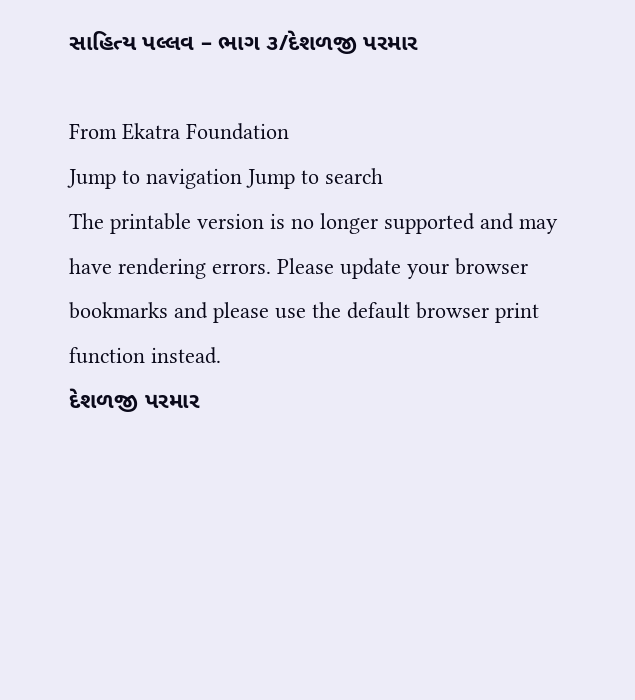સાહિત્ય પલ્લવ – ભાગ ૩/દેશળજી પરમાર

From Ekatra Foundation
Jump to navigation Jump to search
The printable version is no longer supported and may have rendering errors. Please update your browser bookmarks and please use the default browser print function instead.
દેશળજી પરમાર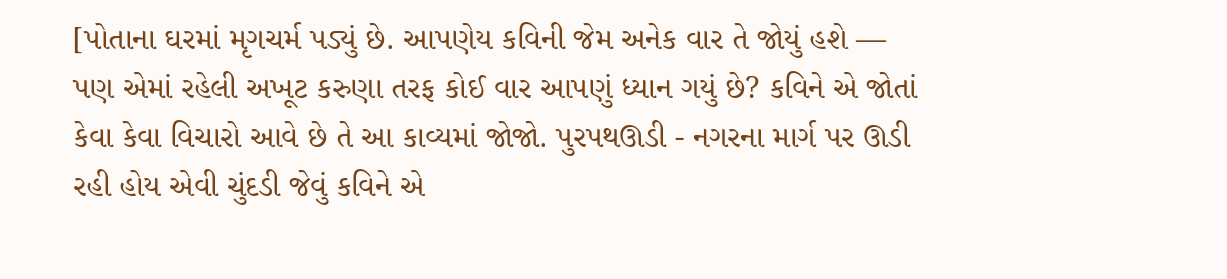[પોતાના ઘરમાં મૃગચર્મ પડ્યું છે. આપણેય કવિની જેમ અનેક વાર તે જોયું હશે — પણ એમાં રહેલી અખૂટ કરુણા તરફ કોઈ વાર આપણું ધ્યાન ગયું છે? કવિને એ જોતાં કેવા કેવા વિચારો આવે છે તે આ કાવ્યમાં જોજો. પુરપથઊડી - નગરના માર્ગ પર ઊડી રહી હોય એવી ચુંદડી જેવું કવિને એ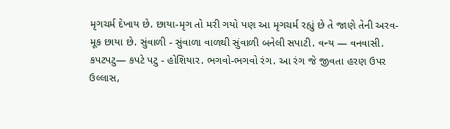મૃગચર્મ દેખાય છે. છાયા-મૃગ તો મરી ગયો પણ આ મૃગચર્મ રહ્યું છે તે જાણે તેની અરવ-મૂક છાયા છે. સુંવાળી - સુંવાળા વાળથી સુંવાળી બનેલી સપાટી. વન્ય — વનવાસી. કપટપટુ— કપટે પટુ - હોશિયાર. ભગવો-ભગવો રંગ. આ રંગ જે જીવતા હરણ ઉપર ઉલ્લાસ,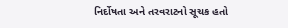નિર્દોષતા અને તરવરાટનો સૂચક હતો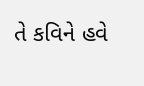તે કવિને હવે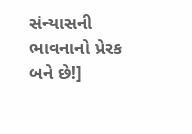સંન્યાસની ભાવનાનો પ્રેરક બને છે!]